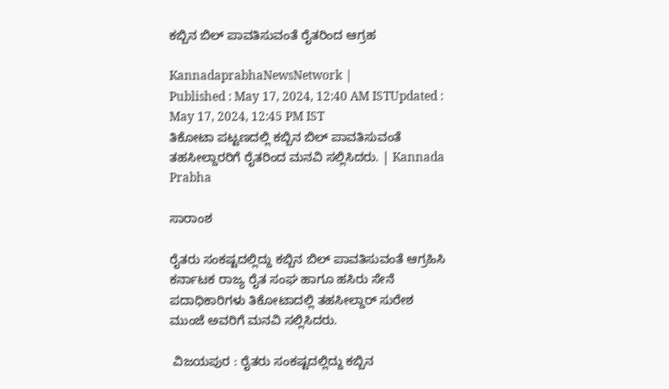ಕಬ್ಬಿನ ಬಿಲ್ ಪಾವತಿಸುವಂತೆ ರೈತರಿಂದ ಆಗ್ರಹ

KannadaprabhaNewsNetwork |
Published : May 17, 2024, 12:40 AM ISTUpdated : May 17, 2024, 12:45 PM IST
ತಿಕೋಟಾ ಪಟ್ಟಣದಲ್ಲಿ ಕಬ್ಬಿನ ಬಿಲ್ ಪಾವತಿಸುವಂತೆ ತಹಸೀಲ್ದಾರರಿಗೆ ರೈತರಿಂದ ಮನವಿ ಸಲ್ಲಿಸಿದರು. | Kannada Prabha

ಸಾರಾಂಶ

ರೈತರು ಸಂಕಷ್ಟದಲ್ಲಿದ್ದು ಕಬ್ಬಿನ ಬಿಲ್ ಪಾವತಿಸುವಂತೆ ಆಗ್ರಹಿಸಿ ಕರ್ನಾಟಕ ರಾಜ್ಯ ರೈತ ಸಂಘ ಹಾಗೂ ಹಸಿರು ಸೇನೆ ಪದಾಧಿಕಾರಿಗಳು ತಿಕೋಟಾದಲ್ಲಿ ತಹಸೀಲ್ದಾರ್ ಸುರೇಶ ಮುಂಜೆ ಅವರಿಗೆ ಮನವಿ ಸಲ್ಲಿಸಿದರು.

 ವಿಜಯಪುರ : ರೈತರು ಸಂಕಷ್ಟದಲ್ಲಿದ್ದು ಕಬ್ಬಿನ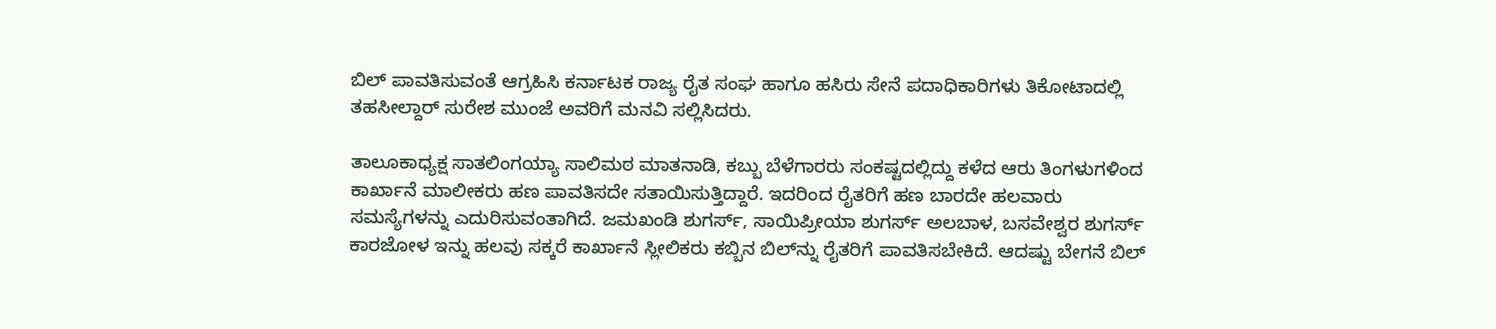ಬಿಲ್ ಪಾವತಿಸುವಂತೆ ಆಗ್ರಹಿಸಿ ಕರ್ನಾಟಕ ರಾಜ್ಯ ರೈತ ಸಂಘ ಹಾಗೂ ಹಸಿರು ಸೇನೆ ಪದಾಧಿಕಾರಿಗಳು ತಿಕೋಟಾದಲ್ಲಿ ತಹಸೀಲ್ದಾರ್‌ ಸುರೇಶ ಮುಂಜೆ ಅವರಿಗೆ ಮನವಿ ಸಲ್ಲಿಸಿದರು.

ತಾಲೂಕಾಧ್ಯಕ್ಷ ಸಾತಲಿಂಗಯ್ಯಾ ಸಾಲಿಮಠ ಮಾತನಾಡಿ, ಕಬ್ಬು ಬೆಳೆಗಾರರು ಸಂಕಷ್ಟದಲ್ಲಿದ್ದು ಕಳೆದ ಆರು ತಿಂಗಳುಗಳಿಂದ ಕಾರ್ಖಾನೆ ಮಾಲೀಕರು ಹಣ ಪಾವತಿಸದೇ ಸತಾಯಿಸುತ್ತಿದ್ದಾರೆ. ಇದರಿಂದ ರೈತರಿಗೆ ಹಣ ಬಾರದೇ ಹಲವಾರು ಸಮಸ್ಯೆಗಳನ್ನು ಎದುರಿಸುವಂತಾಗಿದೆ. ಜಮಖಂಡಿ ಶುಗರ್ಸ್‌, ಸಾಯಿಪ್ರೀಯಾ ಶುಗರ್ಸ್‌ ಅಲಬಾಳ, ಬಸವೇಶ್ವರ ಶುಗರ್ಸ್ ಕಾರಜೋಳ ಇನ್ನು ಹಲವು ಸಕ್ಕರೆ ಕಾರ್ಖಾನೆ ಸ್ಲೀಲಿಕರು ಕಬ್ಬಿನ ಬಿಲ್‌ನ್ನು ರೈತರಿಗೆ ಪಾವತಿಸಬೇಕಿದೆ. ಆದಷ್ಟು ಬೇಗನೆ ಬಿಲ್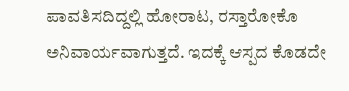ಪಾವತಿಸದಿದ್ದಲ್ಲಿ ಹೋರಾಟ, ರಸ್ತಾರೋಕೊ ಅನಿವಾರ್ಯವಾಗುತ್ತದೆ. ಇದಕ್ಕೆ ಆಸ್ಪದ ಕೊಡದೇ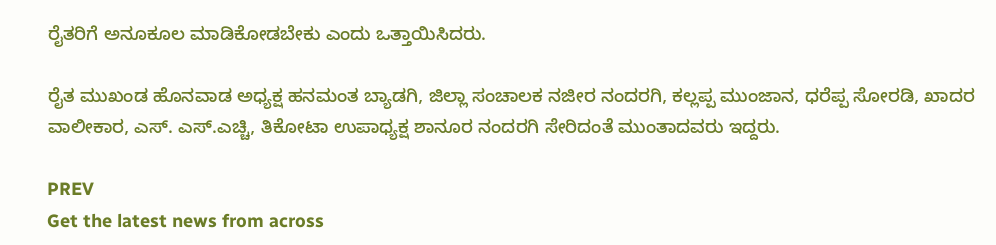ರೈತರಿಗೆ ಅನೂಕೂಲ ಮಾಡಿಕೋಡಬೇಕು ಎಂದು ಒತ್ತಾಯಿಸಿದರು.

ರೈತ ಮುಖಂಡ ಹೊನವಾಡ ಅಧ್ಯಕ್ಷ ಹನಮಂತ ಬ್ಯಾಡಗಿ, ಜಿಲ್ಲಾ ಸಂಚಾಲಕ ನಜೀರ ನಂದರಗಿ, ಕಲ್ಲಪ್ಪ ಮುಂಜಾನ, ಧರೆಪ್ಪ ಸೋರಡಿ, ಖಾದರ ವಾಲೀಕಾರ, ಎಸ್. ಎಸ್.ಎಚ್ಚಿ, ತಿಕೋಟಾ ಉಪಾಧ್ಯಕ್ಷ ಶಾನೂರ ನಂದರಗಿ ಸೇರಿದಂತೆ ಮುಂತಾದವರು ಇದ್ದರು.

PREV
Get the latest news from across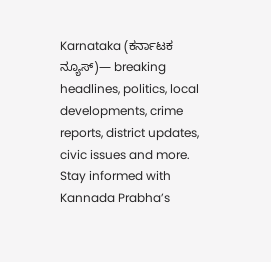Karnataka (ಕರ್ನಾಟಕ ನ್ಯೂಸ್)— breaking headlines, politics, local developments, crime reports, district updates, civic issues and more. Stay informed with Kannada Prabha’s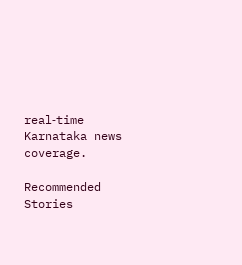real‑time Karnataka news coverage.

Recommended Stories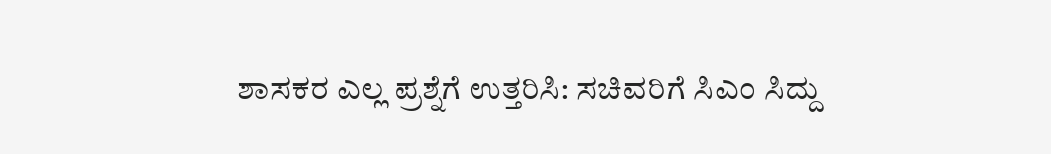ಶಾಸಕರ ಎಲ್ಲ ಪ್ರಶ್ನೆಗೆ ಉತ್ತರಿಸಿ: ಸಚಿವರಿಗೆ ಸಿಎಂ ಸಿದ್ದು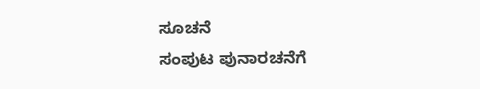ಸೂಚನೆ
ಸಂಪುಟ ಪುನಾರಚನೆಗೆ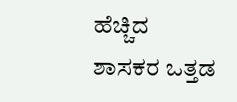ಹೆಚ್ಚಿದ ಶಾಸಕರ ಒತ್ತಡ